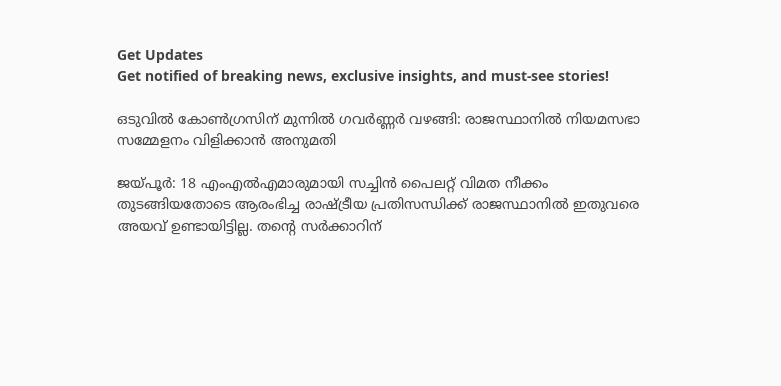Get Updates
Get notified of breaking news, exclusive insights, and must-see stories!

ഒടുവില്‍ കോണ്‍ഗ്രസിന് മുന്നില്‍ ഗവര്‍ണ്ണര്‍ വഴങ്ങി: രാജസ്ഥാനില്‍ നിയമസഭാ സമ്മേളനം വിളിക്കാന്‍ അനുമതി

ജയ്പൂര്‍: 18 എംഎല്‍എമാരുമായി സച്ചിന്‍ പൈലറ്റ് വിമത നീക്കം തുടങ്ങിയതോടെ ആരംഭിച്ച രാഷ്ട്രീയ പ്രതിസന്ധിക്ക് രാജസ്ഥാനില്‍ ഇതുവരെ അയവ് ഉണ്ടായിട്ടില്ല. തന്‍റെ സര്‍ക്കാറിന്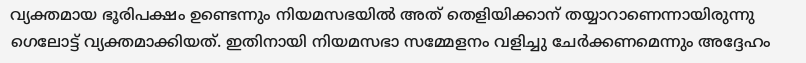വ്യക്തമായ ഭൂരിപക്ഷം ഉണ്ടെന്നും നിയമസഭയില്‍ അത് തെളിയിക്കാന‍് തയ്യാറാണെന്നായിരുന്നു ഗെലോട്ട് വ്യക്തമാക്കിയത്. ഇതിനായി നിയമസഭാ സമ്മേളനം വളിച്ചു ചേര്‍ക്കണമെന്നും അദ്ദേഹം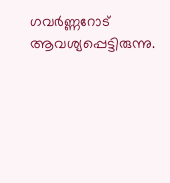ഗവര്‍ണ്ണറോട് ആവശ്യപ്പെട്ടിരുന്നു.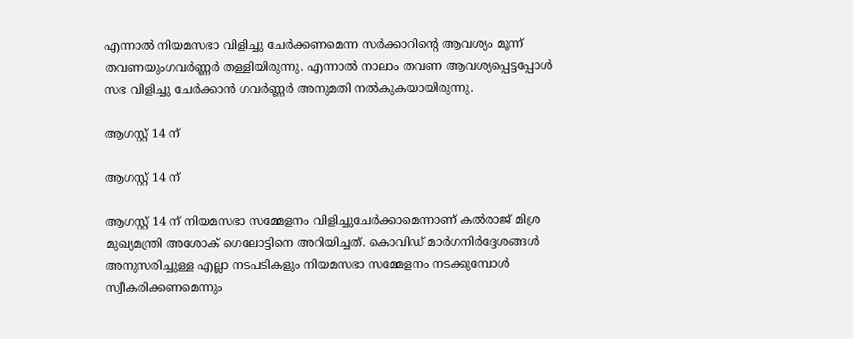എന്നാല്‍ നിയമസഭാ വിളിച്ചു ചേര്‍ക്കണമെന്ന സര്‍ക്കാറിന്‍റെ ആവശ്യം മൂന്ന് തവണയുംഗവര്‍ണ്ണര്‍ തള്ളിയിരുന്നു. എന്നാല്‍ നാലാം തവണ ആവശ്യപ്പെട്ടപ്പോള്‍ സഭ വിളിച്ചു ചേര്‍ക്കാന്‍ ഗവര്‍ണ്ണര്‍ അനുമതി നല്‍കുകയായിരുന്നു.

ആഗസ്റ്റ് 14 ന്

ആഗസ്റ്റ് 14 ന്

ആഗസ്റ്റ് 14 ന് നിയമസഭാ സമ്മേളനം വിളിച്ചുചേര്‍ക്കാമെന്നാണ് കല്‍രാജ് മിശ്ര മുഖ്യമന്ത്രി അശോക് ഗെലോട്ടിനെ അറിയിച്ചത്. കൊവിഡ് മാര്‍ഗനിര്‍ദ്ദേശങ്ങള്‍ അനുസരിച്ചുള്ള എല്ലാ നടപടികളും നിയമസഭാ സമ്മേളനം നടക്കുമ്പോള്‍ സ്വീകരിക്കണമെന്നും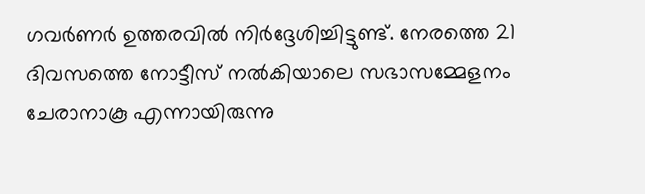ഗവര്‍ണര്‍ ഉത്തരവില്‍ നിര്‍ദ്ദേശിച്ചിട്ടുണ്ട്. നേരത്തെ 21 ദിവസത്തെ നോട്ടീസ് നല്‍കിയാലെ സഭാസമ്മേളനം ചേരാനാകൂ എന്നായിരുന്നു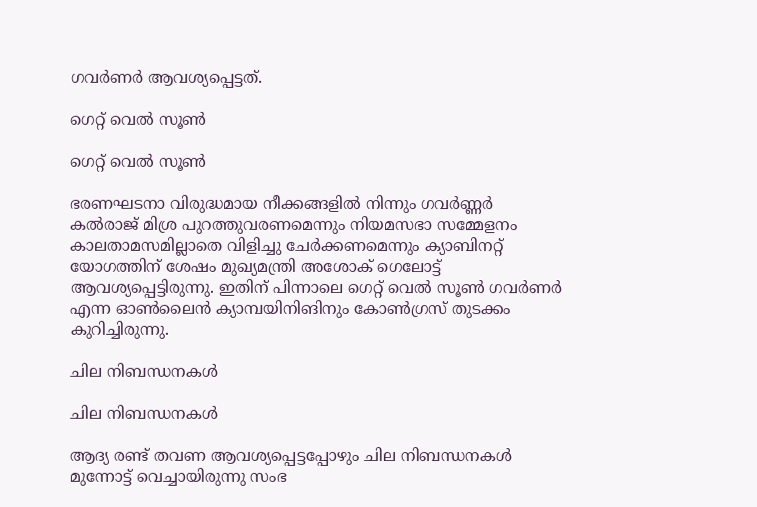ഗവര്‍ണര്‍ ആവശ്യപ്പെട്ടത്.

ഗെറ്റ് വെല്‍ സൂണ്‍

ഗെറ്റ് വെല്‍ സൂണ്‍

ഭരണഘടനാ വിരുദ്ധമായ നീക്കങ്ങളില്‍ നിന്നും ഗവര്‍ണ്ണര്‍ കല്‍രാജ് മിശ്ര പുറത്തുവരണമെന്നും നിയമസഭാ സമ്മേളനം കാലതാമസമില്ലാതെ വിളിച്ചു ചേര്‍ക്കണമെന്നും ക്യാബിനറ്റ് യോഗത്തിന് ശേഷം മുഖ്യമന്ത്രി അശോക് ഗെലോട്ട് ആവശ്യപ്പെട്ടിരുന്നു. ഇതിന് പിന്നാലെ ഗെറ്റ് വെല്‍ സൂണ്‍ ഗവര്‍ണര്‍ എന്ന ഓണ്‍ലൈന്‍ ക്യാമ്പയിനിങിനും കോണ്‍ഗ്രസ് തുടക്കം കുറിച്ചിരുന്നു.

ചില നിബന്ധനകള്‍

ചില നിബന്ധനകള്‍

ആദ്യ രണ്ട് തവണ ആവശ്യപ്പെട്ടപ്പോഴും ചില നിബന്ധനകള്‍ മുന്നോട്ട് വെച്ചായിരുന്നു സംഭ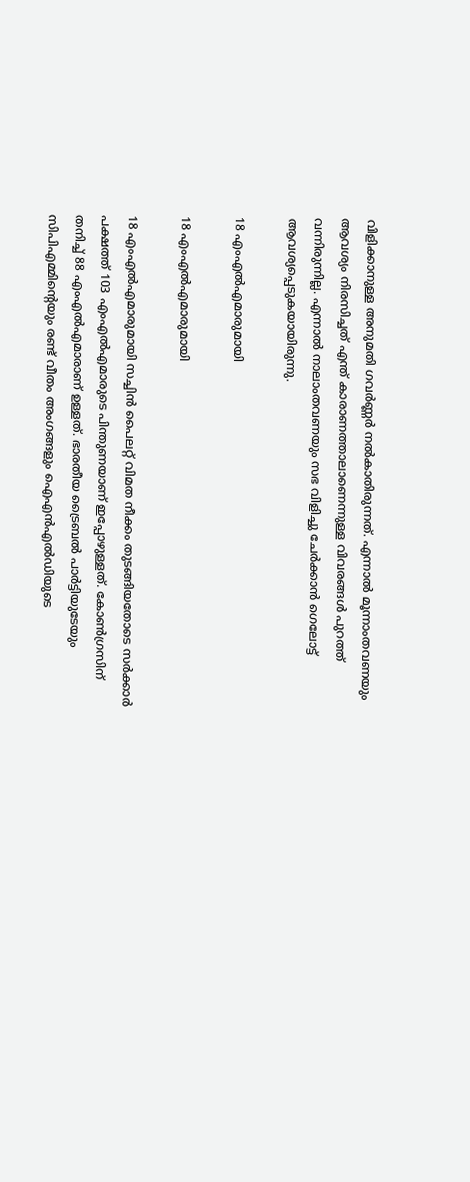വിളിക്കാനുള്ള അനുമതി ഗവര്‍ണ്ണര്‍ നല്‍കാതിരുന്നത്. എന്നാല്‍ മൂന്നാംതവണയും ആവശ്യം നിരസിച്ചത് എന്ത് കാരാണത്താലാണെന്നുള്ള വിവരങ്ങള്‍ പുറത്ത് വന്നിരുന്നില്ല. എന്നാല്‍ നാലാംതവണയും സഭ വിളിച്ചു ചേര്‍ക്കാന്‍ ഗെലോട്ട് ആവശ്യപ്പെടുകയായിരുന്നു.

18 എംഎല്‍എമാരുമായി

18 എംഎല്‍എമാരുമായി

18 എംഎല്‍എമാരുമായി സച്ചിന്‍ പൈലറ്റ് വിമത നീക്കം തുടങ്ങിയതോടെ സര്‍ക്കാര്‍ പക്ഷത്ത് 103 എംഎല്‍എമാരുടെ പിന്തുണയാണ് ഇപ്പോഴുള്ളത്. കോണ്‍ഗ്രസിന് തനിച്ച് 88 എംഎല്‍എമാരാണ് ഉള്ളത്. ഭാരതീയ ട്രൈബല്‍ പാര്‍ട്ടിയുടേയും സിപിഎമ്മിന്‍റെയും രണ്ട് വീതം അംഗങ്ങളും ഐഎന്‍എല്‍ഡിയുടെ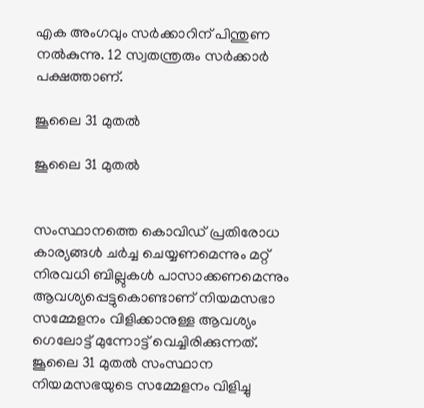എക അംഗവും സര്‍ക്കാറിന് പിന്തുണ നല്‍കുന്നു. 12 സ്വതന്ത്രരും സര്‍ക്കാര്‍ പക്ഷത്താണ്.

ജൂലൈ 31 മുതല്‍

ജൂലൈ 31 മുതല്‍


സംസ്ഥാനത്തെ കൊവിഡ് പ്രതിരോധ കാര്യങ്ങള്‍ ചര്‍ച്ച ചെയ്യണമെന്നും മറ്റ് നിരവധി ബില്ലുകള്‍ പാസാക്കണമെന്നും ആവശ്യപ്പെട്ടുകൊണ്ടാണ് നിയമസഭാ സമ്മേളനം വിളിക്കാനുള്ള ആവശ്യം ഗെലോട്ട് മുന്നോട്ട് വെച്ചിരിക്കുന്നത്. ജൂലൈ 31 മുതല്‍ സംസ്ഥാന നിയമസഭയുടെ സമ്മേളനം വിളിച്ചു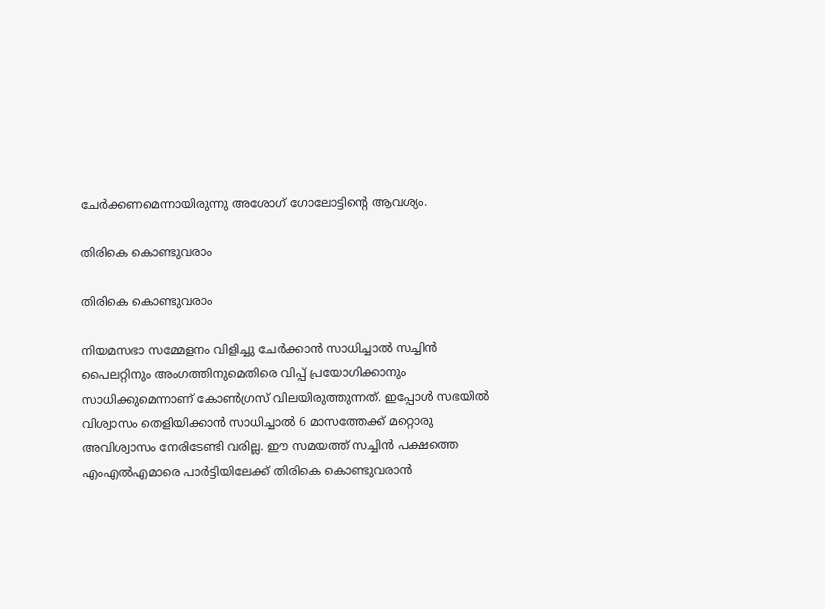ചേര്‍ക്കണമെന്നായിരുന്നു അശോഗ് ഗോലോട്ടിന്‍റെ ആവശ്യം.

തിരികെ കൊണ്ടുവരാം

തിരികെ കൊണ്ടുവരാം

നിയമസഭാ സമ്മേളനം വിളിച്ചു ചേര്‍ക്കാന്‍ സാധിച്ചാല്‍ സച്ചിന്‍ പൈലറ്റിനും അംഗത്തിനുമെതിരെ വിപ്പ് പ്രയോഗിക്കാനും സാധിക്കുമെന്നാണ് കോണ്‍ഗ്രസ് വിലയിരുത്തുന്നത്. ഇപ്പോള്‍ സഭയില്‍ വിശ്വാസം തെളിയിക്കാന്‍ സാധിച്ചാല്‍ 6 മാസത്തേക്ക് മറ്റൊരു അവിശ്വാസം നേരിടേണ്ടി വരില്ല. ഈ സമയത്ത് സച്ചിന്‍ പക്ഷത്തെ എംഎല്‍എമാരെ പാര്‍ട്ടിയിലേക്ക് തിരികെ കൊണ്ടുവരാന്‍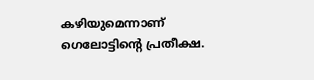കഴിയുമെന്നാണ് ഗെലോട്ടിന്‍റെ പ്രതീക്ഷ.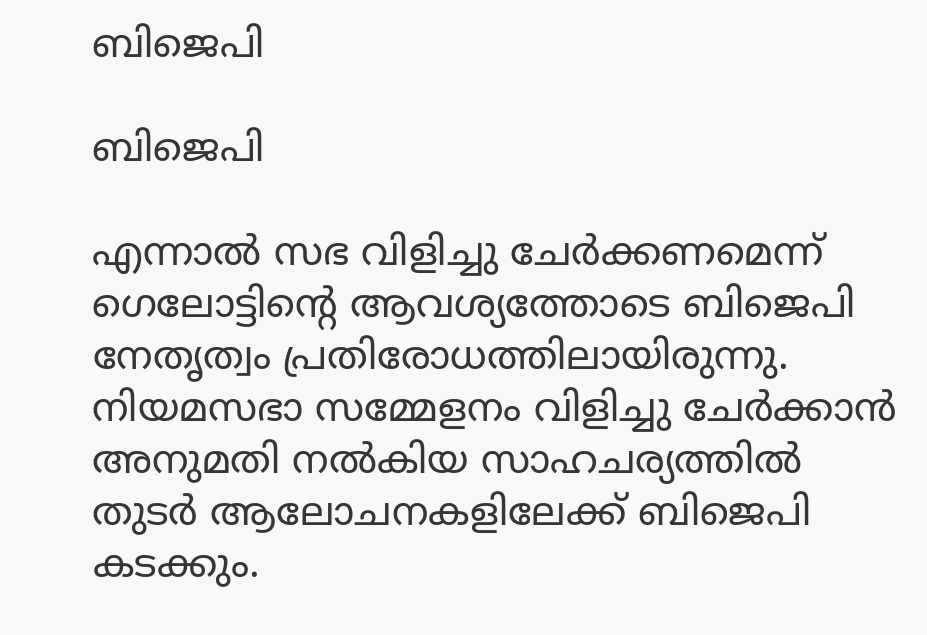ബിജെപി

ബിജെപി

എന്നാല്‍ സഭ വിളിച്ചു ചേര്‍ക്കണമെന്ന് ഗെലോട്ടിന്‍റെ ആവശ്യത്തോടെ ബിജെപി നേതൃത്വം പ്രതിരോധത്തിലായിരുന്നു. നിയമസഭാ സമ്മേളനം വിളിച്ചു ചേര്‍ക്കാന്‍ അനുമതി നല്‍കിയ സാഹചര്യത്തില്‍ തുടര്‍ ആലോചനകളിലേക്ക് ബിജെപി കടക്കും.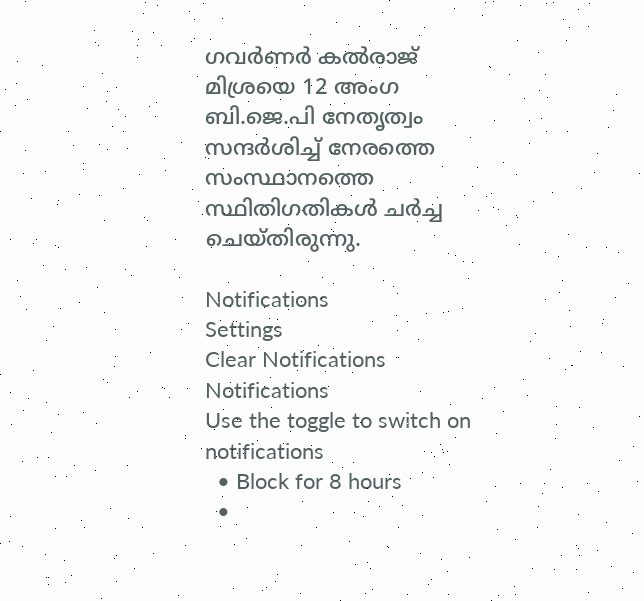ഗവര്‍ണര്‍ കല്‍രാജ് മിശ്രയെ 12 അംഗ ബി.ജെ.പി നേതൃത്വം സന്ദര്‍ശിച്ച് നേരത്തെ സംസ്ഥാനത്തെ സ്ഥിതിഗതികള്‍ ചര്‍ച്ച ചെയ്തിരുന്നു.

Notifications
Settings
Clear Notifications
Notifications
Use the toggle to switch on notifications
  • Block for 8 hours
  •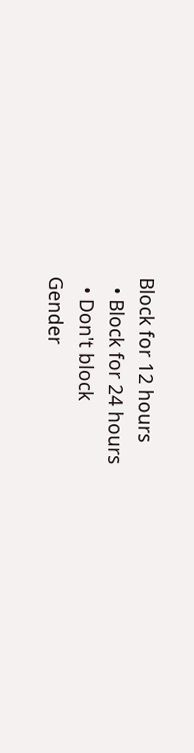Block for 12 hours
  • Block for 24 hours
  • Don't block
Gender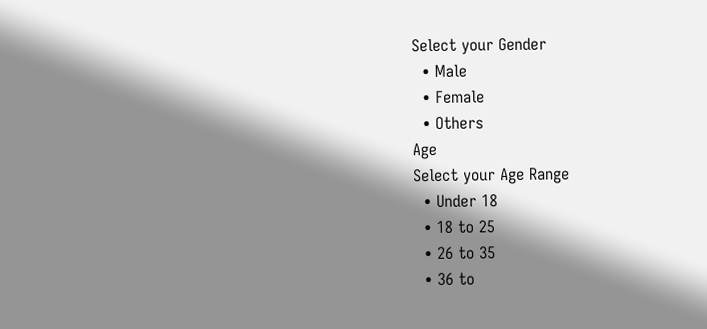Select your Gender
  • Male
  • Female
  • Others
Age
Select your Age Range
  • Under 18
  • 18 to 25
  • 26 to 35
  • 36 to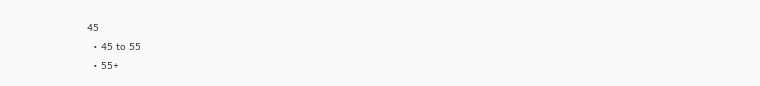45
  • 45 to 55
  • 55+